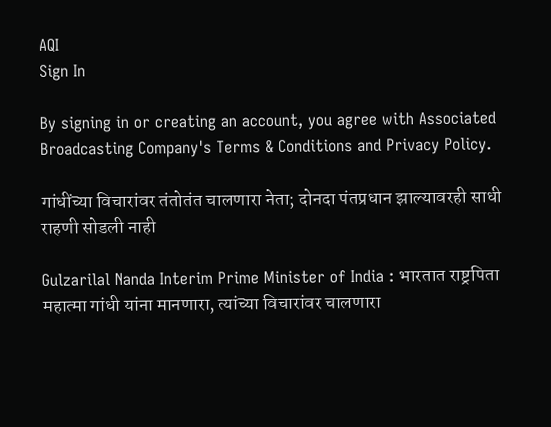AQI
Sign In

By signing in or creating an account, you agree with Associated Broadcasting Company's Terms & Conditions and Privacy Policy.

गांधींच्या विचारांवर तंतोतंत चालणारा नेता; दोनदा पंतप्रधान झाल्यावरही साधी राहणी सोडली नाही

Gulzarilal Nanda Interim Prime Minister of India : भारतात राष्ट्रपिता महात्मा गांधी यांना मानणारा, त्यांच्या विचारांवर चालणारा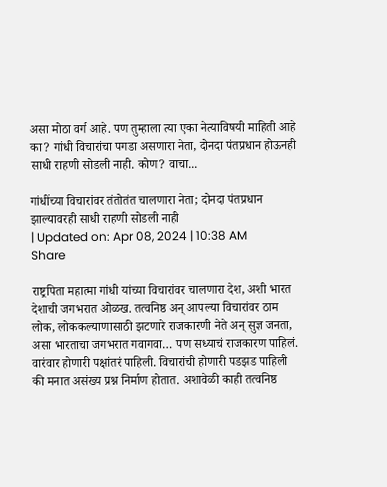असा मोठा वर्ग आहे. पण तुम्हाला त्या एका नेत्याविषयी माहिती आहे का? गांधी विचारांचा पगडा असणारा नेता, दोनदा पंतप्रधान होऊनही साधी राहणी सोडली नाही. कोण? वाचा...

गांधींच्या विचारांवर तंतोतंत चालणारा नेता; दोनदा पंतप्रधान झाल्यावरही साधी राहणी सोडली नाही
| Updated on: Apr 08, 2024 | 10:38 AM
Share

राष्ट्रपिता महात्मा गांधी यांच्या विचारांवर चालणारा देश, अशी भारत देशाची जगभरात ओळख. तत्वनिष्ठ अन् आपल्या विचारांवर ठाम लोक, लोककल्याणासाठी झटणारे राजकारणी नेते अन् सुज्ञ जनता, असा भारताचा जगभरात गवागवा… पण सध्याचं राजकारण पाहिलं. वारंवार होणारी पक्षांतरं पाहिली. विचारांची होणारी पडझड पाहिली की मनात असंख्य प्रश्न निर्माण होतात. अशावेळी काही तत्वनिष्ठ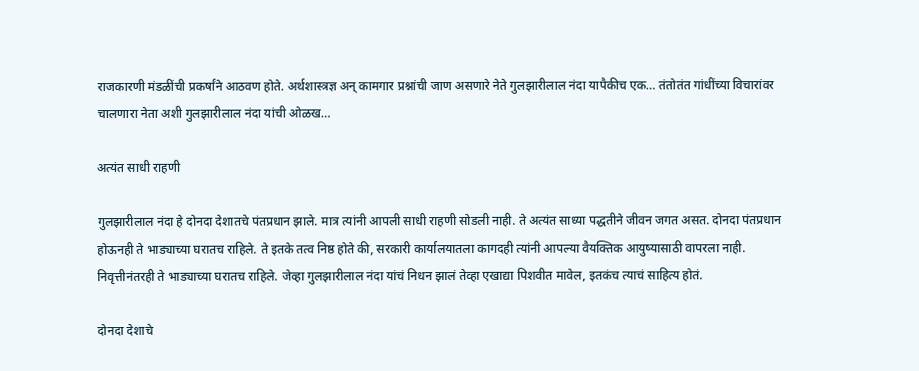राजकारणी मंडळींची प्रकर्षांने आठवण होते. अर्थशास्त्रज्ञ अन् कामगार प्रश्नांची जाण असणारे नेते गुलझारीलाल नंदा यापैकीच एक… तंतोतंत गांधींच्या विचारांवर चालणारा नेता अशी गुलझारीलाल नंदा यांची ओळख…

अत्यंत साधी राहणी

गुलझारीलाल नंदा हे दोनदा देशातचे पंतप्रधान झाले. मात्र त्यांनी आपली साधी राहणी सोडली नाही. ते अत्यंत साध्या पद्धतीने जीवन जगत असत. दोनदा पंतप्रधान होऊनही ते भाड्याच्या घरातच राहिले. ते इतके तत्व निष्ठ होते की, सरकारी कार्यालयातला कागदही त्यांनी आपल्या वैयक्तिक आयुष्यासाठी वापरला नाही. निवृत्तीनंतरही ते भाड्याच्या घरातच राहिले. जेव्हा गुलझारीलाल नंदा यांचं निधन झालं तेव्हा एखाद्या पिशवीत मावेल, इतकंच त्याचं साहित्य होतं.

दोनदा देशाचे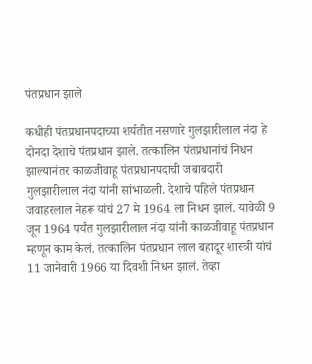पंतप्रधान झाले

कधीही पंतप्रधानपदाच्या शर्यतीत नसणारे गुलझारीलाल नंदा हे दोनदा देशाचे पंतप्रधान झाले. तत्कालिन पंतप्रधानांचं निधन झाल्यानंतर काळजीवाहू पंतप्रधानपदाची जबाबदारी गुलझारीलाल नंदा यांनी सांभाळली. देशाचे पहिले पंतप्रधान जवाहरलाल नेहरू यांचं 27 मे 1964 ला निधन झालं. यावेळी 9 जून 1964 पर्यंत गुलझारीलाल नंदा यांनी काळजीवाहू पंतप्रधान म्हणून काम केलं. तत्कालिन पंतप्रधान लाल बहादूर शास्त्री यांचं 11 जानेवारी 1966 या दिवशी निधन झालं. तेव्हा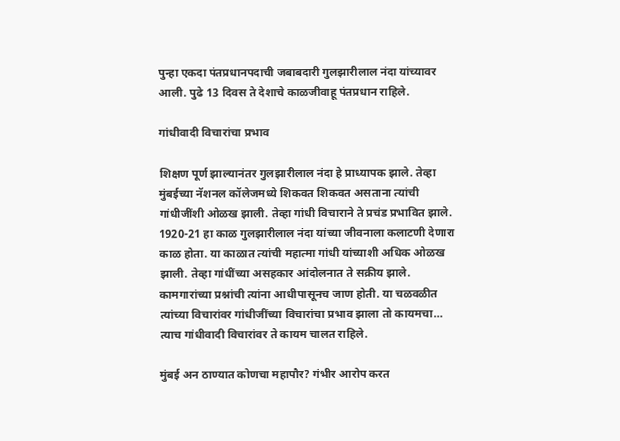पुन्हा एकदा पंतप्रधानपदाची जबाबदारी गुलझारीलाल नंदा यांच्यावर आली. पुढे 13 दिवस ते देशाचे काळजीवाहू पंतप्रधान राहिले.

गांधीवादी विचारांचा प्रभाव

शिक्षण पूर्ण झाल्यानंतर गुलझारीलाल नंदा हे प्राध्यापक झाले. तेव्हा मुंबईच्या नॅशनल कॉलेजमध्ये शिकवत शिकवत असताना त्यांची गांधीजींशी ओळख झाली. तेव्हा गांधी विचाराने ते प्रचंड प्रभावित झाले. 1920-21 हा काळ गुलझारीलाल नंदा यांच्या जीवनाला कलाटणी देणारा काळ होता. या काळात त्यांची महात्मा गांधी यांच्याशी अधिक ओळख झाली. तेव्हा गांधींच्या असहकार आंदोलनात ते सक्रीय झाले. कामगारांच्या प्रश्नांची त्यांना आधीपासूनच जाण होती. या चळवळीत त्यांच्या विचारांवर गांधीजींच्या विचारांचा प्रभाव झाला तो कायमचा… त्याच गांधीवादी विचारांवर ते कायम चालत राहिले.

मुंबई अन ठाण्यात कोणचा महापौर? गंभीर आरोप करत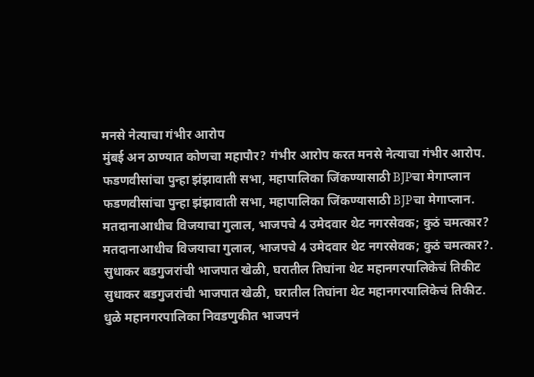मनसे नेत्याचा गंभीर आरोप
मुंबई अन ठाण्यात कोणचा महापौर? गंभीर आरोप करत मनसे नेत्याचा गंभीर आरोप.
फडणवीसांचा पुन्हा झंझावाती सभा, महापालिका जिंकण्यासाठी BJPचा मेगाप्लान
फडणवीसांचा पुन्हा झंझावाती सभा, महापालिका जिंकण्यासाठी BJPचा मेगाप्लान.
मतदानाआधीच विजयाचा गुलाल, भाजपचे 4 उमेदवार थेट नगरसेवक; कुठं चमत्कार?
मतदानाआधीच विजयाचा गुलाल, भाजपचे 4 उमेदवार थेट नगरसेवक; कुठं चमत्कार?.
सुधाकर बडगुजरांची भाजपात खेळी, घरातील तिघांना थेट महानगरपालिकेचं तिकीट
सुधाकर बडगुजरांची भाजपात खेळी, घरातील तिघांना थेट महानगरपालिकेचं तिकीट.
धुळे महानगरपालिका निवडणुकीत भाजपनं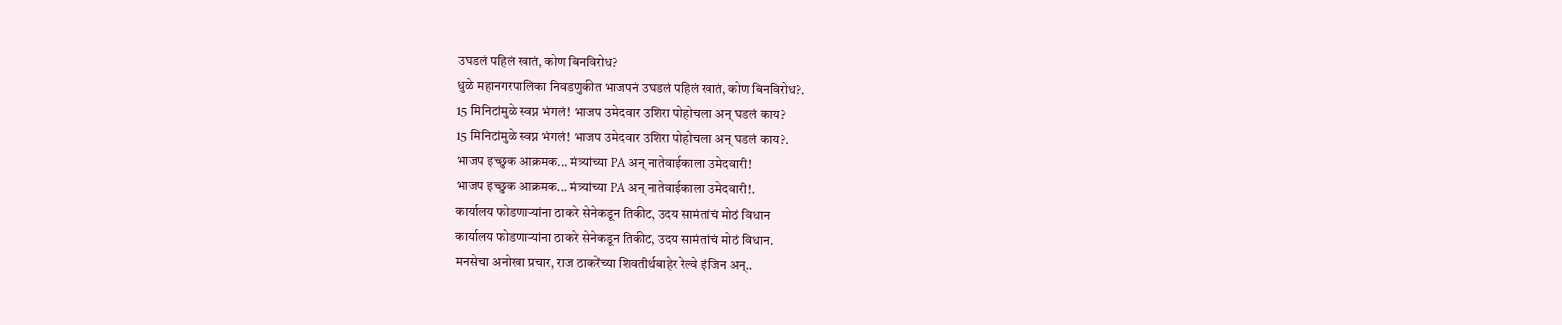उघडलं पहिलं खातं, कोण बिनविरोध?
धुळे महानगरपालिका निवडणुकीत भाजपनं उघडलं पहिलं खातं, कोण बिनविरोध?.
15 मिनिटांमुळे स्वप्न भंगलं! भाजप उमेदवार उशिरा पोहोचला अन् घडलं काय?
15 मिनिटांमुळे स्वप्न भंगलं! भाजप उमेदवार उशिरा पोहोचला अन् घडलं काय?.
भाजप इच्छुक आक्रमक... मंत्र्यांच्या PA अन् नातेवाईकाला उमेदवारी!
भाजप इच्छुक आक्रमक... मंत्र्यांच्या PA अन् नातेवाईकाला उमेदवारी!.
कार्यालय फोडणाऱ्यांना ठाकरे सेनेकडून तिकीट, उदय सामंतांचं मोठं विधान
कार्यालय फोडणाऱ्यांना ठाकरे सेनेकडून तिकीट, उदय सामंतांचं मोठं विधान.
मनसेचा अनोखा प्रचार, राज ठाकरेंच्या शिवतीर्थबाहेर रेल्वे इंजिन अन्..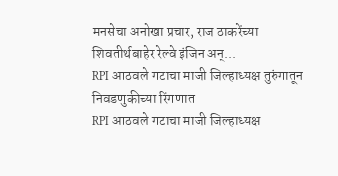मनसेचा अनोखा प्रचार, राज ठाकरेंच्या शिवतीर्थबाहेर रेल्वे इंजिन अन्...
RPI आठवले गटाचा माजी जिल्हाध्यक्ष तुरुंगातून निवडणुकीच्या रिंगणात
RPI आठवले गटाचा माजी जिल्हाध्यक्ष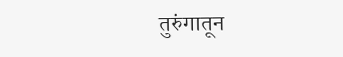तुरुंगातून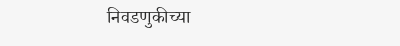निवडणुकीच्या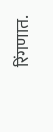रिंगणात.